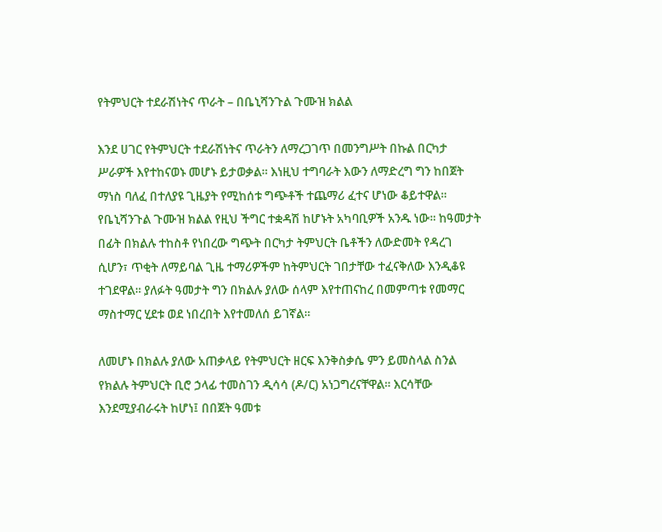የትምህርት ተደራሽነትና ጥራት – በቤኒሻንጉል ጉሙዝ ክልል

እንደ ሀገር የትምህርት ተደራሽነትና ጥራትን ለማረጋገጥ በመንግሥት በኩል በርካታ ሥራዎች እየተከናወኑ መሆኑ ይታወቃል። እነዚህ ተግባራት እውን ለማድረግ ግን ከበጀት ማነስ ባለፈ በተለያዩ ጊዜያት የሚከሰቱ ግጭቶች ተጨማሪ ፈተና ሆነው ቆይተዋል። የቤኒሻንጉል ጉሙዝ ክልል የዚህ ችግር ተቋዳሽ ከሆኑት አካባቢዎች አንዱ ነው። ከዓመታት በፊት በክልሉ ተከስቶ የነበረው ግጭት በርካታ ትምህርት ቤቶችን ለውድመት የዳረገ ሲሆን፣ ጥቂት ለማይባል ጊዜ ተማሪዎችም ከትምህርት ገበታቸው ተፈናቅለው እንዲቆዩ ተገደዋል። ያለፉት ዓመታት ግን በክልሉ ያለው ሰላም እየተጠናከረ በመምጣቱ የመማር ማስተማር ሂደቱ ወደ ነበረበት እየተመለሰ ይገኛል።

ለመሆኑ በክልሉ ያለው አጠቃላይ የትምህርት ዘርፍ እንቅስቃሴ ምን ይመስላል ስንል የክልሉ ትምህርት ቢሮ ኃላፊ ተመስገን ዲሳሳ (ዶ/ር) አነጋግረናቸዋል። እርሳቸው እንደሚያብራሩት ከሆነ፤ በበጀት ዓመቱ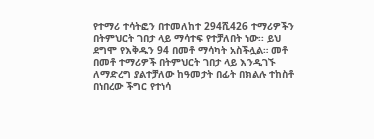የተማሪ ተሳትፎን በተመለከተ 294ሺ426 ተማሪዎችን በትምህርት ገበታ ላይ ማሳተፍ የተቻለበት ነው፡፡ ይህ ደግሞ የእቅዱን 94 በመቶ ማሳካት አስችሏል። መቶ በመቶ ተማሪዎች በትምህርት ገበታ ላይ እንዲገኙ ለማድረግ ያልተቻለው ከዓመታት በፊት በክልሉ ተከስቶ በነበረው ችግር የተነሳ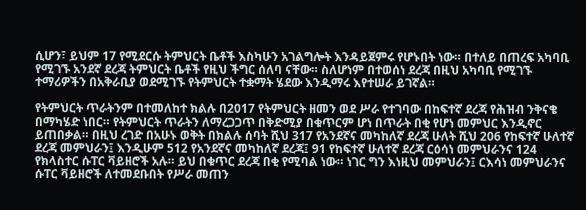ሲሆን፣ ይህም 17 የሚደርሱ ትምህርት ቤቶች እስካሁን አገልግሎት እንዳይጀምሩ የሆኑበት ነው። በተለይ በጠረፍ አካባቢ የሚገኙ አንደኛ ደረጃ ትምህርት ቤቶች የዚህ ችግር ሰለባ ናቸው። ስለሆነም በተወሰነ ደረጃ በዚህ አካባቢ የሚገኙ ተማሪዎችን በአቅራቢያ ወደሚገኙ የትምህርት ተቋማት ሄደው እንዲማሩ እየተሠራ ይገኛል።

የትምህርት ጥራትንም በተመለከተ ክልሉ በ2017 የትምህርት ዘመን ወደ ሥራ የተገባው በከፍተኛ ደረጃ የሕዝብ ንቅናቄ በማካሄድ ነበር። የትምህርት ጥራትን ለማረጋጋጥ በቅድሚያ በቁጥርም ሆነ በጥራት በቂ የሆነ መምህር እንዲኖር ይጠበቃል። በዚህ ረገድ በአሁኑ ወቅት በክልሉ ሰባት ሺህ 317 የአንደኛና መካከለኛ ደረጃ ሁለት ሺህ 206 የከፍተኛ ሁለተኛ ደረጃ መምህራን፤ እንዲሁም 512 የአንደኛና መካከለኛ ደረጃ፤ 91 የከፍተኛ ሁለተኛ ደረጃ ርዕሳነ መምህራንና 124 የክላስተር ሱፐር ቫይዘሮች አሉ። ይህ በቁጥር ደረጃ በቂ የሚባል ነው። ነገር ግን እነዚህ መምህራን፤ ርእሳነ መምህራንና ሱፐር ቫይዘሮች ለተመደቡበት የሥራ መጠን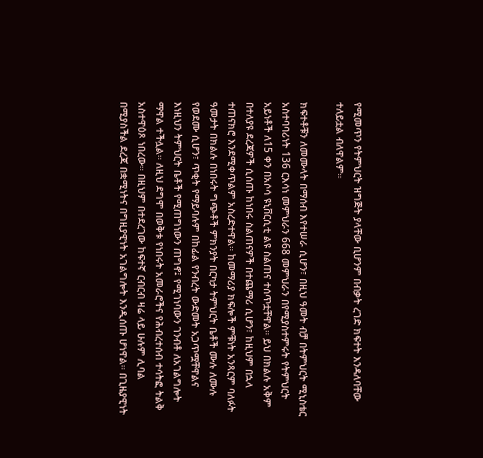የሚመጥን የትምህርት ዝግጅት ያላቸው ቢሆንም በብቃት ረገድ ክፍተት እንዳለባቸው ተለይቷል ብለዋልም።

ክፍተቶቹን ለመሙላት በማሰብ እየተሠራ ሲሆን፣ በዚህ ዓመት ብቻ በትምህርት ሚኒስቴር አስተባባሪነት 136 ርእሳነ መምህራን 668 መምህራን በየሚያስተምሩት የትምህርት አይነቶች ለ15 ቀን በአሶሳ ዩኒቨርሲቲ ልዩ ስልጠና ተሰጥቷቸዋል። ይህ በክልሉ አቅም በተለያዩ ደረጃዎች ሲሰጡ ከነበሩ ስልጠናዎች በተጨማሪ ሲሆን፣ ከዚህም በኋላ ተጠናክሮ እንደሚቀጥልም አስረድተዋል። ከመማሪያ ክፍሎች ምቹነት አንጻርም ባለፉት ዓመታት በክልሉ በነበሩት ግጭቶች ምክንያት በርካታ ትምህርት ቤቶች ሙሉ ለሙሉ የወደሙ ሲሆን፣ ጥቂት የማይባሉም በከፊል የንብረት ውድመት አጋጥሟቸዋልና እነዚህን ትምህርት ቤቶች የሚጠግነውን ጠግኖ፤ የሚገነባውን ገንብቶ ለአገልግሎት ማዋል ተችሏል። ለዚህ ደግሞ በወቅቱ የነበሩት አመራሮችና የሕብረተሰብ ተሳትፎ ትልቅ አስተዋዕጾ ነበረው። በዚህም በተደረገው ከፍተኛ ርብርብ ዛሬ ላይ ሁሉም ሊባል በሚያስችል ደረጃ በቋሚነትና በግዚያዊነት አገልግሎት እንዲሰጡ ሆነዋል። በጊዜያዊነት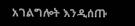አገልግሎት እንዲሰጡ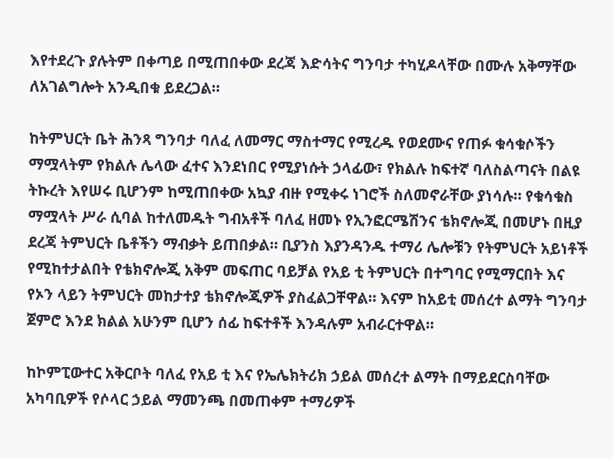እየተደረጉ ያሉትም በቀጣይ በሚጠበቀው ደረጃ እድሳትና ግንባታ ተካሂዶላቸው በሙሉ አቅማቸው ለአገልግሎት አንዲበቁ ይደረጋል።

ከትምህርት ቤት ሕንጻ ግንባታ ባለፈ ለመማር ማስተማር የሚረዱ የወደሙና የጠፉ ቁሳቁሶችን ማሟላትም የክልሉ ሌላው ፈተና እንደነበር የሚያነሱት ኃላፊው፣ የክልሉ ከፍተኛ ባለስልጣናት በልዩ ትኩረት እየሠሩ ቢሆንም ከሚጠበቀው አኳያ ብዙ የሚቀሩ ነገሮች ስለመኖራቸው ያነሳሉ። የቁሳቁስ ማሟላት ሥራ ሲባል ከተለመዱት ግብአቶች ባለፈ ዘመኑ የኢንፎርሜሽንና ቴክኖሎጂ በመሆኑ በዚያ ደረጃ ትምህርት ቤቶችን ማብቃት ይጠበቃል። ቢያንስ እያንዳንዱ ተማሪ ሌሎቹን የትምህርት አይነቶች የሚከተታልበት የቴክኖሎጂ አቅም መፍጠር ባይቻል የአይ ቲ ትምህርት በተግባር የሚማርበት እና የኦን ላይን ትምህርት መከታተያ ቴክኖሎጂዎች ያስፈልጋቸዋል። እናም ከአይቲ መሰረተ ልማት ግንባታ ጀምሮ እንደ ክልል አሁንም ቢሆን ሰፊ ከፍተቶች እንዳሉም አብራርተዋል።

ከኮምፒውተር አቅርቦት ባለፈ የአይ ቲ እና የኤሌክትሪክ ኃይል መሰረተ ልማት በማይደርስባቸው አካባቢዎች የሶላር ኃይል ማመንጫ በመጠቀም ተማሪዎች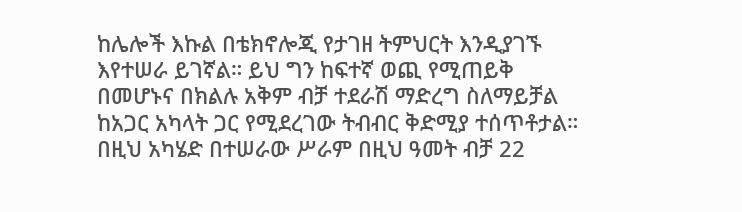ከሌሎች እኩል በቴክኖሎጂ የታገዘ ትምህርት እንዲያገኙ እየተሠራ ይገኛል። ይህ ግን ከፍተኛ ወጪ የሚጠይቅ በመሆኑና በክልሉ አቅም ብቻ ተደራሽ ማድረግ ስለማይቻል ከአጋር አካላት ጋር የሚደረገው ትብብር ቅድሚያ ተሰጥቶታል። በዚህ አካሄድ በተሠራው ሥራም በዚህ ዓመት ብቻ 22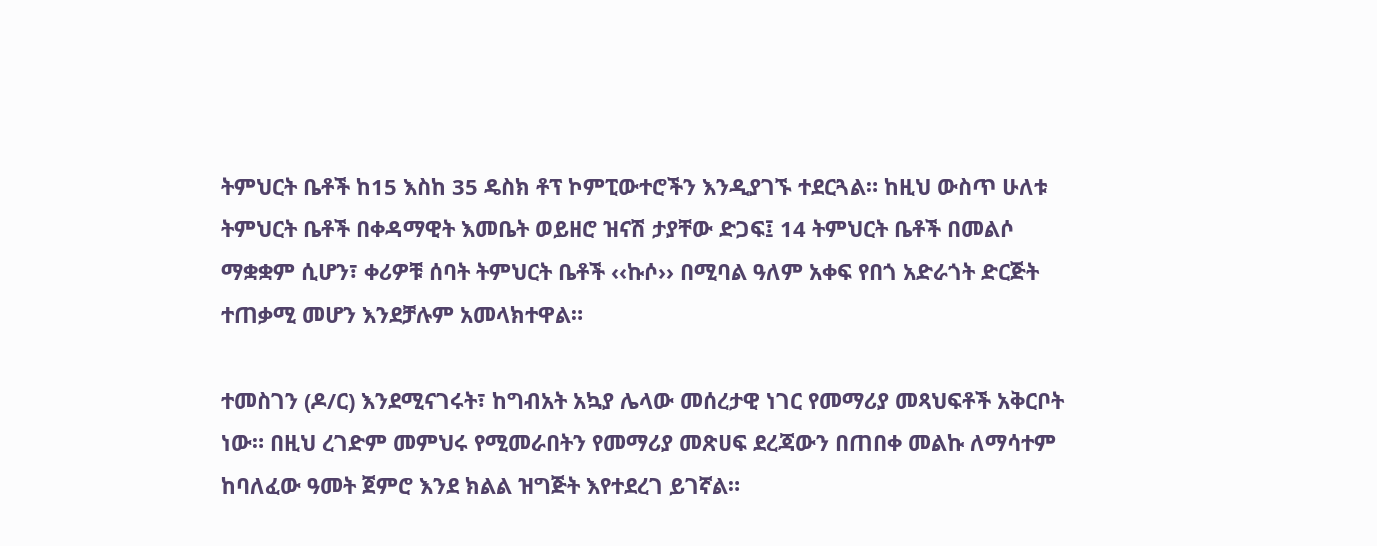ትምህርት ቤቶች ከ15 እስከ 35 ዴስክ ቶፕ ኮምፒውተሮችን እንዲያገኙ ተደርጓል። ከዚህ ውስጥ ሁለቱ ትምህርት ቤቶች በቀዳማዊት እመቤት ወይዘሮ ዝናሽ ታያቸው ድጋፍ፤ 14 ትምህርት ቤቶች በመልሶ ማቋቋም ሲሆን፣ ቀሪዎቹ ሰባት ትምህርት ቤቶች ‹‹ኩሶ›› በሚባል ዓለም አቀፍ የበጎ አድራጎት ድርጅት ተጠቃሚ መሆን እንደቻሉም አመላክተዋል።

ተመስገን (ዶ/ር) እንደሚናገሩት፣ ከግብአት አኳያ ሌላው መሰረታዊ ነገር የመማሪያ መጻህፍቶች አቅርቦት ነው። በዚህ ረገድም መምህሩ የሚመራበትን የመማሪያ መጽሀፍ ደረጃውን በጠበቀ መልኩ ለማሳተም ከባለፈው ዓመት ጀምሮ እንደ ክልል ዝግጅት እየተደረገ ይገኛል።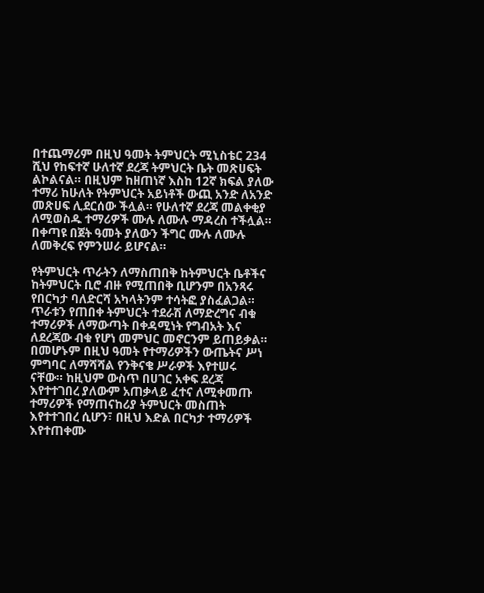በተጨማሪም በዚህ ዓመት ትምህርት ሚኒስቴር 234 ሺህ የከፍተኛ ሁለተኛ ደረጃ ትምህርት ቤት መጽሀፍት ልኮልናል። በዚህም ከዘጠነኛ እስከ 12ኛ ክፍል ያለው ተማሪ ከሁለት የትምህርት አይነቶች ውጪ አንድ ለአንድ መጽሀፍ ሊደርሰው ችሏል። የሁለተኛ ደረጃ መልቀቂያ ለሚወስዱ ተማሪዎች ሙሉ ለሙሉ ማዳረስ ተችሏል። በቀጣዩ በጀት ዓመት ያለውን ችግር ሙሉ ለሙሉ ለመቅረፍ የምንሠራ ይሆናል።

የትምህርት ጥራትን ለማስጠበቅ ከትምህርት ቤቶችና ከትምህርት ቢሮ ብዙ የሚጠበቅ ቢሆንም በአንጻሩ የበርካታ ባለድርሻ አካላትንም ተሳትፎ ያስፈልጋል። ጥራቱን የጠበቀ ትምህርት ተደራሽ ለማድረግና ብቁ ተማሪዎች ለማውጣት በቀዳሚነት የግብአት እና ለደረጃው ብቁ የሆነ መምህር መኖርንም ይጠይቃል። በመሆኑም በዚህ ዓመት የተማሪዎችን ውጤትና ሥነ ምግባር ለማሻሻል የንቅናቄ ሥራዎች እየተሠሩ ናቸው። ከዚህም ውስጥ በሀገር አቀፍ ደረጃ እየተተገበረ ያለውም አጠቃላይ ፈተና ለሚቀመጡ ተማሪዎች የማጠናከሪያ ትምህርት መስጠት እየተተገበረ ሲሆን፣ በዚህ እድል በርካታ ተማሪዎች እየተጠቀሙ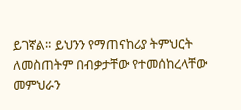ይገኛል። ይህንን የማጠናከሪያ ትምህርት ለመስጠትም በብቃታቸው የተመሰከረላቸው መምህራን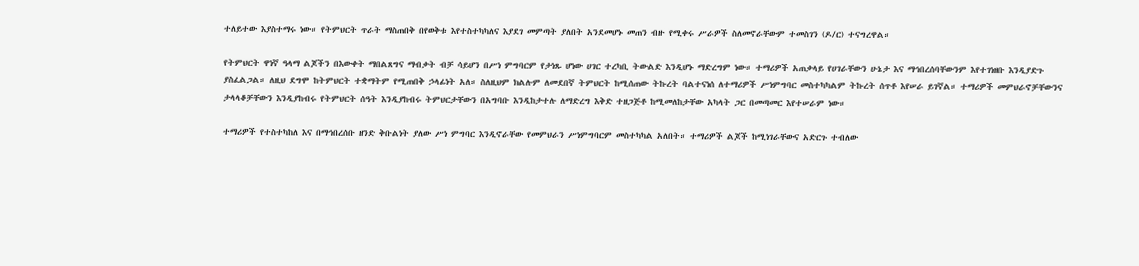ተለይተው እያስተማሩ ነው። የትምህርት ጥራት ማስጠበቅ በየወቅቱ እየተስተካካለና እያደገ መምጣት ያለበት አንደመሆኑ መጠን ብዙ የሚቀሩ ሥራዎች ስለመኖራቸውም ተመስገን (ዶ/ር) ተናግረዋል።

የትምህርት ዋነኛ ዓላማ ልጆችን በእውቀት ማበልጸግና ማብቃት ብቻ ሳይሆን በሥነ ምግባርም የታነጹ ሆነው ሀገር ተረካቢ ትውልድ እንዲሆኑ ማድረግም ነው። ተማሪዎች አጠቃላይ የሀገራቸውን ሁኔታ እና ማኅበረሰባቸውንም እየተገነዘቡ እንዲያድጉ ያስፈልጋል። ለዚህ ደግሞ ከትምህርት ተቋማትም የሚጠበቅ ኃላፊነት አለ። ስለዚህም ክልሉም ለመደበኛ ትምህርት ከሚሰጠው ትኩረት ባልተናነሰ ለተማሪዎች ሥነምግባር መስተካካልም ትኩረት ሰጥቶ እየሠራ ይገኛል። ተማሪዎች መምህራኖቻቸውንና ታላላቆቻቸውን እንዲያከብሩ የትምህርት ሰዓት እንዲያከብሩ ትምህርታቸውን በአግባቡ እንዲከታተሉ ለማድረግ እቅድ ተዘጋጅቶ ከሚመለከታቸው አካላት ጋር በመጣመር እየተሠራም ነው።

ተማሪዎች የተስተካከለ እና በማኅበረሰቡ ዘንድ ቅቡልነት ያለው ሥነ ምግባር እንዲኖራቸው የመምህራን ሥነምግባርም መስተካካል አለበት። ተማሪዎች ልጆች ከሚነገራቸውና አድርጉ ተብለው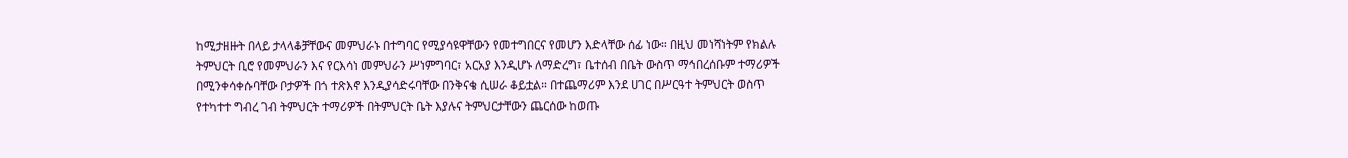ከሚታዘዙት በላይ ታላላቆቻቸውና መምህራኑ በተግባር የሚያሳዩዋቸውን የመተግበርና የመሆን እድላቸው ሰፊ ነው። በዚህ መነሻነትም የክልሉ ትምህርት ቢሮ የመምህራን እና የርእሳነ መምህራን ሥነምግባር፣ አርአያ እንዲሆኑ ለማድረግ፣ ቤተሰብ በቤት ውስጥ ማኅበረሰቡም ተማሪዎች በሚንቀሳቀሱባቸው ቦታዎች በጎ ተጽእኖ እንዲያሳድሩባቸው በንቅናቄ ሲሠራ ቆይቷል። በተጨማሪም እንደ ሀገር በሥርዓተ ትምህርት ወስጥ የተካተተ ግብረ ገብ ትምህርት ተማሪዎች በትምህርት ቤት እያሉና ትምህርታቸውን ጨርሰው ከወጡ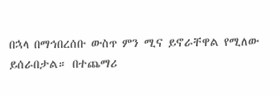በኋላ በማኅበረሰቡ ውስጥ ምን ሚና ይኖራቸዋል የሚለው ይሰራበታል። በተጨማሪ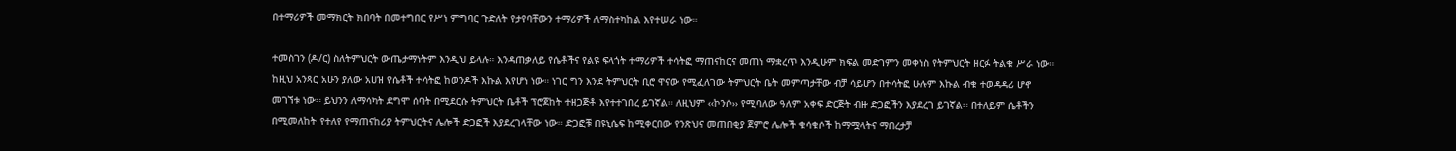በተማሪዎች መማክርት ክበባት በመተግበር የሥነ ምግባር ጉድለት የታየባቸውን ተማሪዎች ለማስተካከል እየተሠራ ነው።

ተመስገን (ዶ/ር) ስለትምህርት ውጤታማነትም እንዲህ ይላሉ። እንዳጠቃለይ የሴቶችና የልዩ ፍላጎት ተማሪዎች ተሳትፎ ማጠናከርና መጠነ ማቋረጥ እንዲሁም ክፍል መድገምን መቀነስ የትምህርት ዘርፉ ትልቁ ሥራ ነው። ከዚህ አንጻር አሁን ያለው አሀዝ የሴቶች ተሳትፎ ከወንዶች እኩል እየሆነ ነው። ነገር ግን እንደ ትምህርት ቢሮ ዋናው የሚፈለገው ትምህርት ቤት መምጣታቸው ብቻ ሳይሆን በተሳትፎ ሁሉም እኩል ብቁ ተወዳዳሪ ሆኖ መገኘቱ ነው። ይህንን ለማሳካት ደግሞ ሰባት በሚደርሱ ትምህርት ቤቶች ፕሮጀከት ተዘጋጅቶ እየተተገበረ ይገኛል። ለዚህም ‹‹ኮንሶ›› የሚባለው ዓለም አቀፍ ድርጅት ብዙ ድጋፎችን እያደረገ ይገኛል። በተለይም ሴቶችን በሚመለከት የተለየ የማጠናከሪያ ትምህርትና ሌሎች ድጋፎች እያደረገላቸው ነው። ድጋፎቹ በዩኒሴፍ ከሚቀርበው የንጽህና መጠበቂያ ጀምሮ ሌሎች ቁሳቁሶች ከማሟላትና ማበረታቻ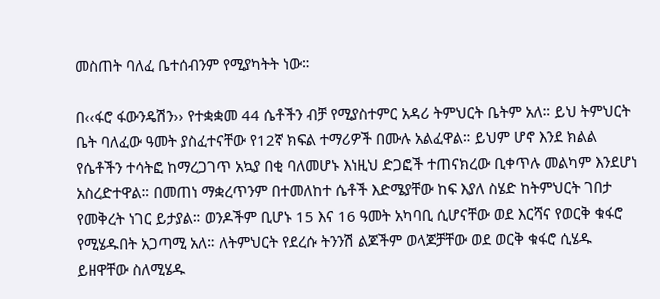መስጠት ባለፈ ቤተሰብንም የሚያካትት ነው።

በ‹‹ፋሮ ፋውንዴሽን›› የተቋቋመ 44 ሴቶችን ብቻ የሚያስተምር አዳሪ ትምህርት ቤትም አለ። ይህ ትምህርት ቤት ባለፈው ዓመት ያስፈተናቸው የ12ኛ ክፍል ተማሪዎች በሙሉ አልፈዋል። ይህም ሆኖ እንደ ክልል የሴቶችን ተሳትፎ ከማረጋገጥ አኳያ በቂ ባለመሆኑ እነዚህ ድጋፎች ተጠናክረው ቢቀጥሉ መልካም እንደሆነ አስረድተዋል። በመጠነ ማቋረጥንም በተመለከተ ሴቶች እድሜያቸው ከፍ እያለ ስሄድ ከትምህርት ገበታ የመቅረት ነገር ይታያል። ወንዶችም ቢሆኑ 15 እና 16 ዓመት አካባቢ ሲሆናቸው ወደ እርሻና የወርቅ ቁፋሮ የሚሄዱበት አጋጣሚ አለ። ለትምህርት የደረሱ ትንንሽ ልጆችም ወላጆቻቸው ወደ ወርቅ ቁፋሮ ሲሄዱ ይዘዋቸው ስለሚሄዱ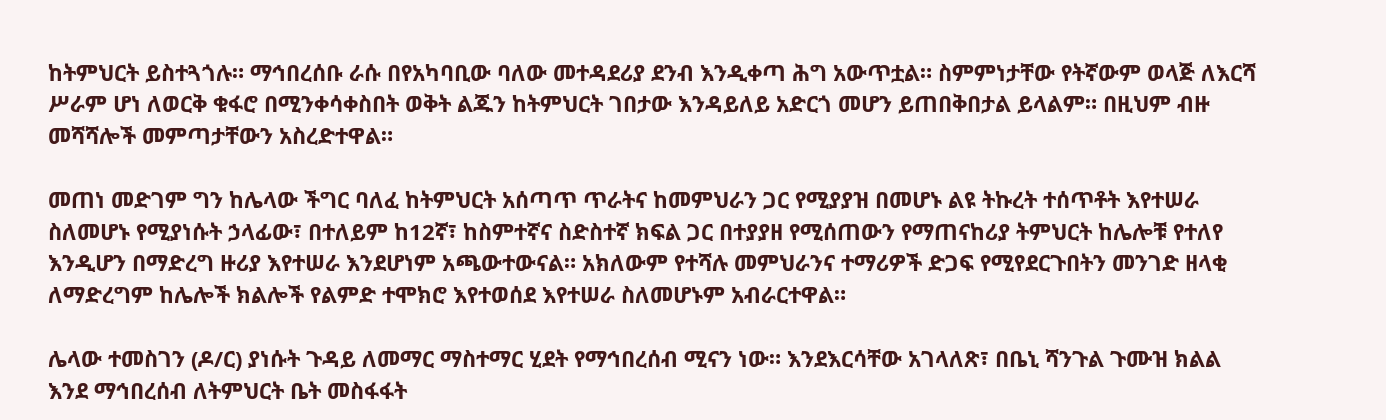ከትምህርት ይስተጓጎሉ። ማኅበረሰቡ ራሱ በየአካባቢው ባለው መተዳደሪያ ደንብ እንዲቀጣ ሕግ አውጥቷል። ስምምነታቸው የትኛውም ወላጅ ለእርሻ ሥራም ሆነ ለወርቅ ቁፋሮ በሚንቀሳቀስበት ወቅት ልጁን ከትምህርት ገበታው እንዳይለይ አድርጎ መሆን ይጠበቅበታል ይላልም። በዚህም ብዙ መሻሻሎች መምጣታቸውን አስረድተዋል።

መጠነ መድገም ግን ከሌላው ችግር ባለፈ ከትምህርት አሰጣጥ ጥራትና ከመምህራን ጋር የሚያያዝ በመሆኑ ልዩ ትኩረት ተሰጥቶት እየተሠራ ስለመሆኑ የሚያነሱት ኃላፊው፣ በተለይም ከ12ኛ፣ ከስምተኛና ስድስተኛ ክፍል ጋር በተያያዘ የሚሰጠውን የማጠናከሪያ ትምህርት ከሌሎቹ የተለየ እንዲሆን በማድረግ ዙሪያ እየተሠራ እንደሆነም አጫውተውናል። አክለውም የተሻሉ መምህራንና ተማሪዎች ድጋፍ የሚየደርጉበትን መንገድ ዘላቂ ለማድረግም ከሌሎች ክልሎች የልምድ ተሞክሮ እየተወሰደ እየተሠራ ስለመሆኑም አብራርተዋል።

ሌላው ተመስገን (ዶ/ር) ያነሱት ጉዳይ ለመማር ማስተማር ሂደት የማኅበረሰብ ሚናን ነው። እንደእርሳቸው አገላለጽ፣ በቤኒ ሻንጉል ጉሙዝ ክልል እንደ ማኅበረሰብ ለትምህርት ቤት መስፋፋት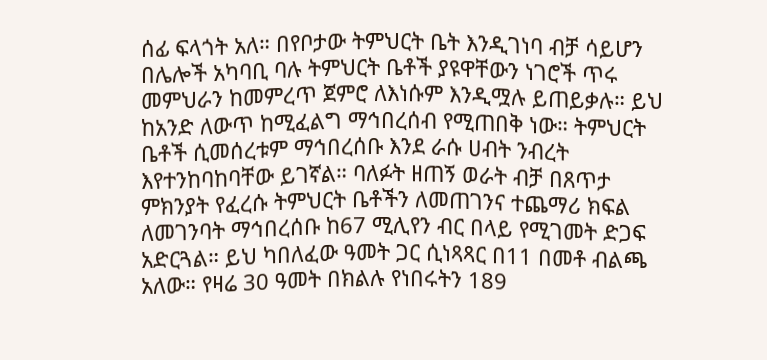ሰፊ ፍላጎት አለ። በየቦታው ትምህርት ቤት እንዲገነባ ብቻ ሳይሆን በሌሎች አካባቢ ባሉ ትምህርት ቤቶች ያዩዋቸውን ነገሮች ጥሩ መምህራን ከመምረጥ ጀምሮ ለእነሱም እንዲሟሉ ይጠይቃሉ። ይህ ከአንድ ለውጥ ከሚፈልግ ማኅበረሰብ የሚጠበቅ ነው። ትምህርት ቤቶች ሲመሰረቱም ማኅበረሰቡ እንደ ራሱ ሀብት ንብረት እየተንከባከባቸው ይገኛል። ባለፉት ዘጠኝ ወራት ብቻ በጸጥታ ምክንያት የፈረሱ ትምህርት ቤቶችን ለመጠገንና ተጨማሪ ክፍል ለመገንባት ማኅበረሰቡ ከ67 ሚሊየን ብር በላይ የሚገመት ድጋፍ አድርጓል። ይህ ካበለፈው ዓመት ጋር ሲነጻጻር በ11 በመቶ ብልጫ አለው። የዛሬ 30 ዓመት በክልሉ የነበሩትን 189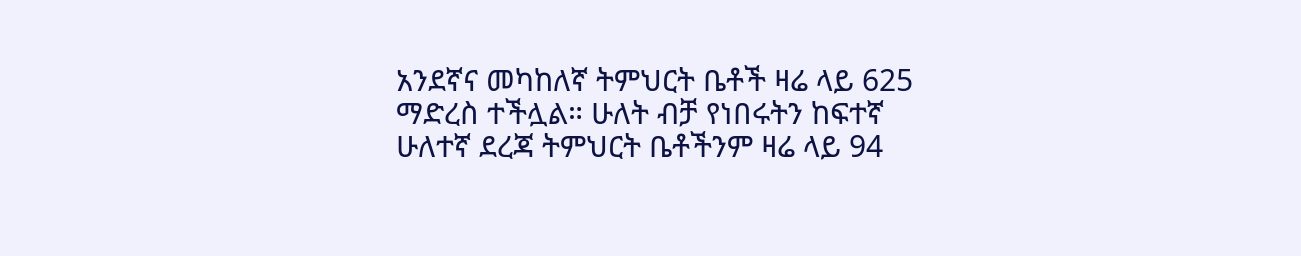አንደኛና መካከለኛ ትምህርት ቤቶች ዛሬ ላይ 625 ማድረስ ተችሏል። ሁለት ብቻ የነበሩትን ከፍተኛ ሁለተኛ ደረጃ ትምህርት ቤቶችንም ዛሬ ላይ 94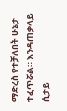ማድረስ የተቻለበት ሁኔታ ተፈጥሯል። እንዳጠቃላይ ሲታይ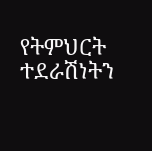የትምህርት ተደራሽነትን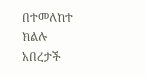በተመለከተ ክልሉ አበረታች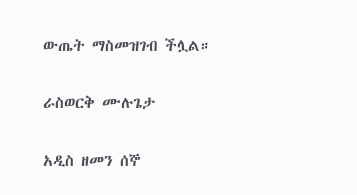ውጤት ማስመዝገብ ችሏል።

ራስወርቅ ሙሉጌታ

አዲስ ዘመን ሰኞ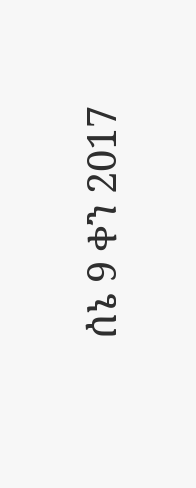ሰኔ 9 ቀን 2017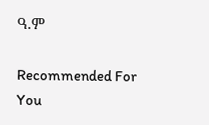ዓ.ም

Recommended For You